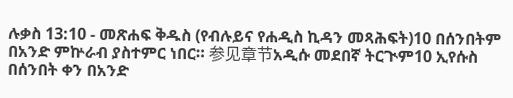ሉቃስ 13:10 - መጽሐፍ ቅዱስ (የብሉይና የሐዲስ ኪዳን መጻሕፍት)10 በሰንበትም በአንድ ምኵራብ ያስተምር ነበር። 参见章节አዲሱ መደበኛ ትርጒም10 ኢየሱስ በሰንበት ቀን በአንድ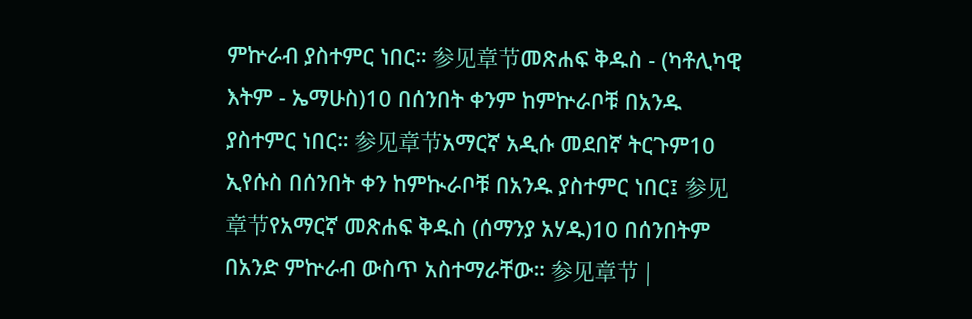ምኵራብ ያስተምር ነበር። 参见章节መጽሐፍ ቅዱስ - (ካቶሊካዊ እትም - ኤማሁስ)10 በሰንበት ቀንም ከምኵራቦቹ በአንዱ ያስተምር ነበር። 参见章节አማርኛ አዲሱ መደበኛ ትርጉም10 ኢየሱስ በሰንበት ቀን ከምኲራቦቹ በአንዱ ያስተምር ነበር፤ 参见章节የአማርኛ መጽሐፍ ቅዱስ (ሰማንያ አሃዱ)10 በሰንበትም በአንድ ምኵራብ ውስጥ አስተማራቸው። 参见章节 |